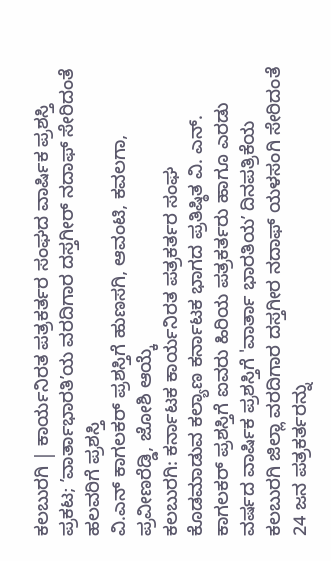ಕಲಬುರಗಿ | ಕಾರ್ಯನಿರತ ಪತ್ರಕರ್ತರ ಸಂಘದ ವಾರ್ಷಿಕ ಪ್ರಶಸ್ತಿ ಪ್ರಕಟ; ʼವಾರ್ತಾಭಾರತಿʼಯ ವರದಿಗಾರ ದಸ್ತಗೀರ್ ನದಾಫ್ ಸೇರಿದಂತೆ ಹಲವರಿಗೆ ಪ್ರಶಸ್ತಿ
ವಿ.ಎನ್ ಕಾಗಲಕರ್ ಪ್ರಶಸ್ತಿಗೆ ಹುಣಸಗಿ, ಆವಂಟಿ, ಕವಲಗಾ, ಪ್ರವೀಣರೆಡ್ಡಿ, ಜೋಶಿ ಆಯ್ಕೆ
ಕಲಬುರಗಿ: ಕರ್ನಾಟಕ ಕಾರ್ಯನಿರತ ಪತ್ರಕರ್ತರ ಸಂಘ ಕೊಡಮಾಡುವ ಕಲ್ಯಾಣ ಕರ್ನಾಟಕ ಭಾಗದ ಪ್ರತಿಷ್ಠಿತ ವಿ. ಎನ್. ಕಾಗಲಕರ್ ಪ್ರಶಸ್ತಿಗೆ ಐವರು ಹಿರಿಯ ಪತ್ರಕರ್ತರು ಹಾಗೂ ಎರಡು ವರ್ಷದ ವಾರ್ಷಿಕ ಪ್ರಶಸ್ತಿಗೆ 'ವಾರ್ತಾ ಭಾರತಿಯʼ ದಿನಪತ್ರಿಕೆಯ ಕಲಬುರಗಿ ಜಿಲ್ಲಾ ವರದಿಗಾರ ದಸ್ತಗೀರ ನದಾಫ್ ಯಳಸಂಗಿ ಸೇರಿದಂತೆ 24 ಜನ ಪತ್ರಕರ್ತರನ್ನು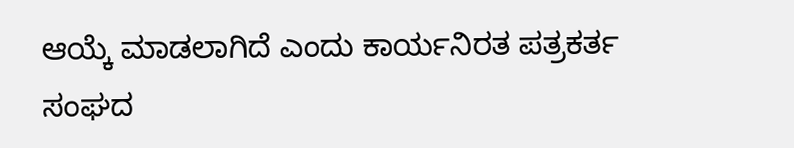ಆಯ್ಕೆ ಮಾಡಲಾಗಿದೆ ಎಂದು ಕಾರ್ಯನಿರತ ಪತ್ರಕರ್ತ ಸಂಘದ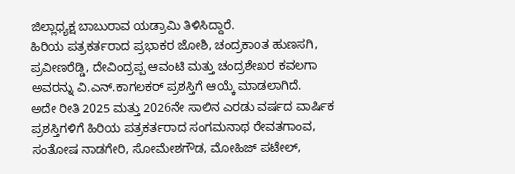ಜಿಲ್ಲಾಧ್ಯಕ್ಷ ಬಾಬುರಾವ ಯಡ್ರಾಮಿ ತಿಳಿಸಿದ್ದಾರೆ.
ಹಿರಿಯ ಪತ್ರಕರ್ತರಾದ ಪ್ರಭಾಕರ ಜೋಶಿ, ಚಂದ್ರಕಾoತ ಹುಣಸಗಿ, ಪ್ರವೀಣರೆಡ್ಡಿ, ದೇವಿಂದ್ರಪ್ಪ ಆವಂಟಿ ಮತ್ತು ಚಂದ್ರಶೇಖರ ಕವಲಗಾ ಅವರನ್ನು ವಿ.ಎನ್.ಕಾಗಲಕರ್ ಪ್ರಶಸ್ತಿಗೆ ಆಯ್ಕೆ ಮಾಡಲಾಗಿದೆ.
ಅದೇ ರೀತಿ 2025 ಮತ್ತು 2026ನೇ ಸಾಲಿನ ಎರಡು ವರ್ಷದ ವಾರ್ಷಿಕ ಪ್ರಶಸ್ತಿಗಳಿಗೆ ಹಿರಿಯ ಪತ್ರಕರ್ತರಾದ ಸಂಗಮನಾಥ ರೇವತಗಾಂವ, ಸಂತೋಷ ನಾಡಗೇರಿ, ಸೋಮೇಶಗೌಡ, ಮೋಹಿಜ್ ಪಟೇಲ್,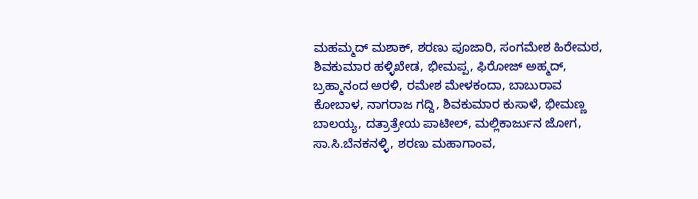ಮಹಮ್ಮದ್ ಮಶಾಕ್, ಶರಣು ಪೂಜಾರಿ, ಸಂಗಮೇಶ ಹಿರೇಮಠ, ಶಿವಕುಮಾರ ಹಳ್ಳಿಖೇಡ, ಭೀಮಪ್ಪ, ಫಿರೋಜ್ ಅಹ್ಮದ್, ಬ್ರಹ್ಮಾನಂದ ಅರಳಿ, ರಮೇಶ ಮೇಳಕಂದಾ, ಬಾಬುರಾವ ಕೋಬಾಳ, ನಾಗರಾಜ ಗದ್ದಿ, ಶಿವಕುಮಾರ ಕುಸಾಳೆ, ಭೀಮಣ್ಣ ಬಾಲಯ್ಯ, ದತ್ರಾತ್ರೇಯ ಪಾಟೀಲ್, ಮಲ್ಲಿಕಾರ್ಜುನ ಜೋಗ, ಸಾ.ಸಿ.ಬೆನಕನಳ್ಳಿ, ಶರಣು ಮಹಾಗಾಂವ,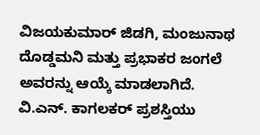ವಿಜಯಕುಮಾರ್ ಜಿಡಗಿ, ಮಂಜುನಾಥ ದೊಡ್ಡಮನಿ ಮತ್ತು ಪ್ರಭಾಕರ ಜಂಗಲೆ ಅವರನ್ನು ಆಯ್ಕೆ ಮಾಡಲಾಗಿದೆ.
ವಿ.ಎನ್. ಕಾಗಲಕರ್ ಪ್ರಶಸ್ತಿಯು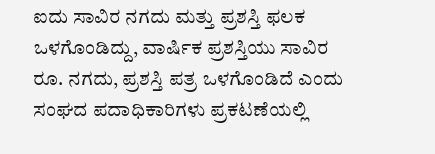ಐದು ಸಾವಿರ ನಗದು ಮತ್ತು ಪ್ರಶಸ್ತಿ ಫಲಕ ಒಳಗೊಂಡಿದ್ದು, ವಾರ್ಷಿಕ ಪ್ರಶಸ್ತಿಯು ಸಾವಿರ ರೂ. ನಗದು, ಪ್ರಶಸ್ತಿ ಪತ್ರ ಒಳಗೊಂಡಿದೆ ಎಂದು ಸಂಘದ ಪದಾಧಿಕಾರಿಗಳು ಪ್ರಕಟಣೆಯಲ್ಲಿ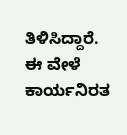ತಿಳಿಸಿದ್ದಾರೆ.
ಈ ವೇಳೆ ಕಾರ್ಯನಿರತ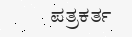ಪತ್ರಕರ್ತ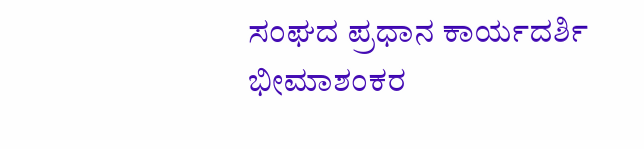ಸಂಘದ ಪ್ರಧಾನ ಕಾರ್ಯದರ್ಶಿ ಭೀಮಾಶಂಕರ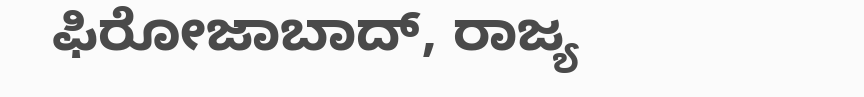ಫಿರೋಜಾಬಾದ್, ರಾಜ್ಯ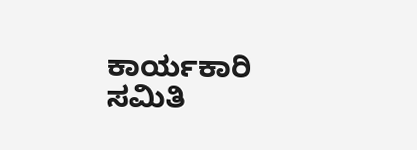ಕಾರ್ಯಕಾರಿ ಸಮಿತಿ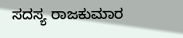ಸದಸ್ಯ ರಾಜಕುಮಾರ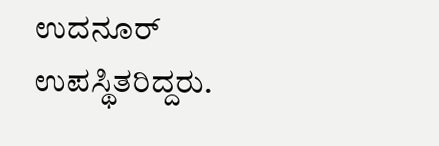ಉದನೂರ್ ಉಪಸ್ಥಿತರಿದ್ದರು.